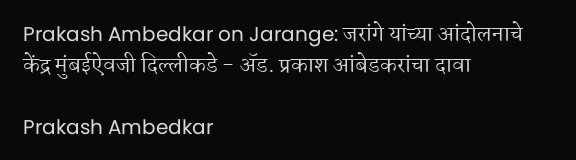Prakash Ambedkar on Jarange: जरांगे यांच्या आंदोलनाचे केंद्र मुंबईऐवजी दिल्लीकडे - ॲड. प्रकाश आंबेडकरांचा दावा

Prakash Ambedkar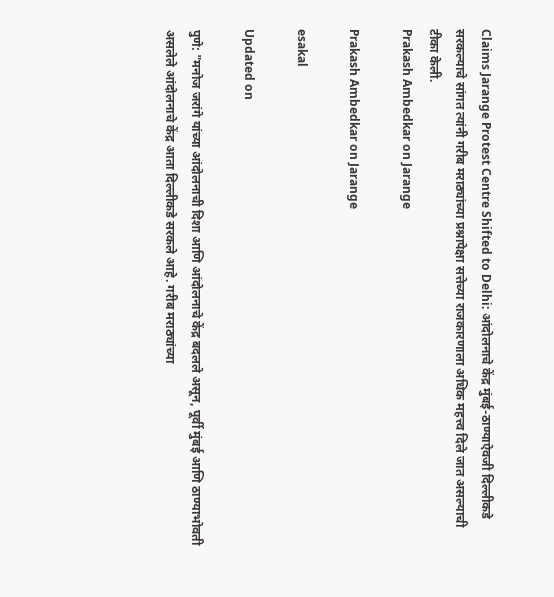Claims Jarange Protest Centre Shifted to Delhi: आंदोलनाचे केंद्र मुंबई-ठाण्याऐवजी दिल्लीकडे सरकल्याचे सांगत त्यांनी गरीब मराठ्यांच्या प्रश्नापेक्षा सत्तेच्या राजकारणाला अधिक महत्त्व दिले जात असल्याची टीका केली.
Prakash Ambedkar on Jarange

Prakash Ambedkar on Jarange

esakal

Updated on

पुणे: "मनोज जरांगे यांच्या आंदोलनाची दिशा आणि आंदोलनाचे केंद्र बदलले असून, पूर्वी मुंबई आणि ठाण्याभोवती असलेले आंदोलनाचे केंद्र आता दिल्लीकडे सरकले आहे. गरीब मराठ्यांच्या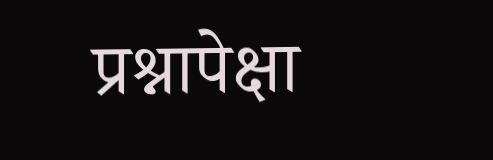प्रश्नापेक्षा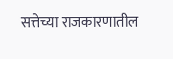सत्तेच्या राजकारणातील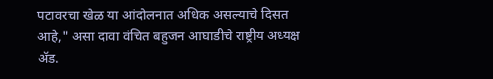पटावरचा खेळ या आंदोलनात अधिक असल्याचे दिसत आहे," असा दावा वंचित बहुजन आघाडीचे राष्ट्रीय अध्यक्ष ॲड.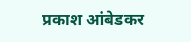प्रकाश आंबेडकर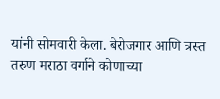यांनी सोमवारी केला. बेरोजगार आणि त्रस्त तरुण मराठा वर्गाने कोणाच्या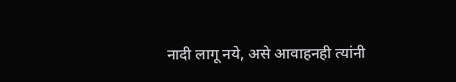नादी लागू नये, असे आवाहनही त्यांनी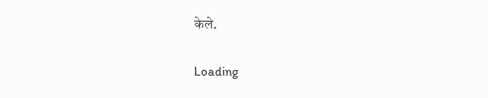केले.

Loading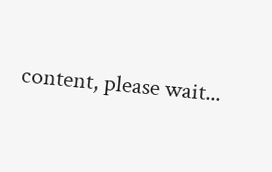content, please wait...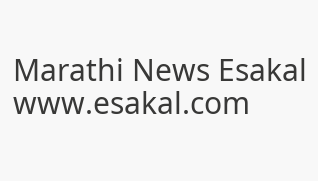Marathi News Esakal
www.esakal.com